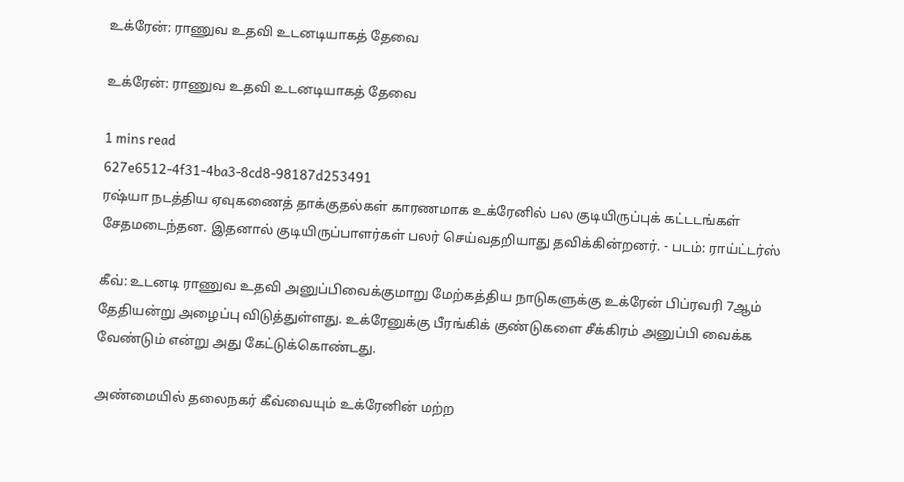உக்ரேன்: ராணுவ உதவி உடனடியாகத் தேவை

உக்ரேன்: ராணுவ உதவி உடனடியாகத் தேவை

1 mins read
627e6512-4f31-4ba3-8cd8-98187d253491
ரஷ்யா நடத்திய ஏவுகணைத் தாக்குதல்கள் காரணமாக உக்ரேனில் பல குடியிருப்புக் கட்டடங்கள் சேதமடைந்தன. இதனால் குடியிருப்பாளர்கள் பலர் செய்வதறியாது தவிக்கின்றனர். - படம்: ராய்ட்டர்ஸ்

கீவ்: உடனடி ராணுவ உதவி அனுப்பிவைக்குமாறு மேற்கத்திய நாடுகளுக்கு உக்ரேன் பிப்ரவரி 7ஆம் தேதியன்று அழைப்பு விடுத்துள்ளது. உக்ரேனுக்கு பீரங்கிக் குண்டுகளை சீக்கிரம் அனுப்பி வைக்க வேண்டும் என்று அது கேட்டுக்கொண்டது.

அண்மையில் தலைநகர் கீவ்வையும் உக்ரேனின் மற்ற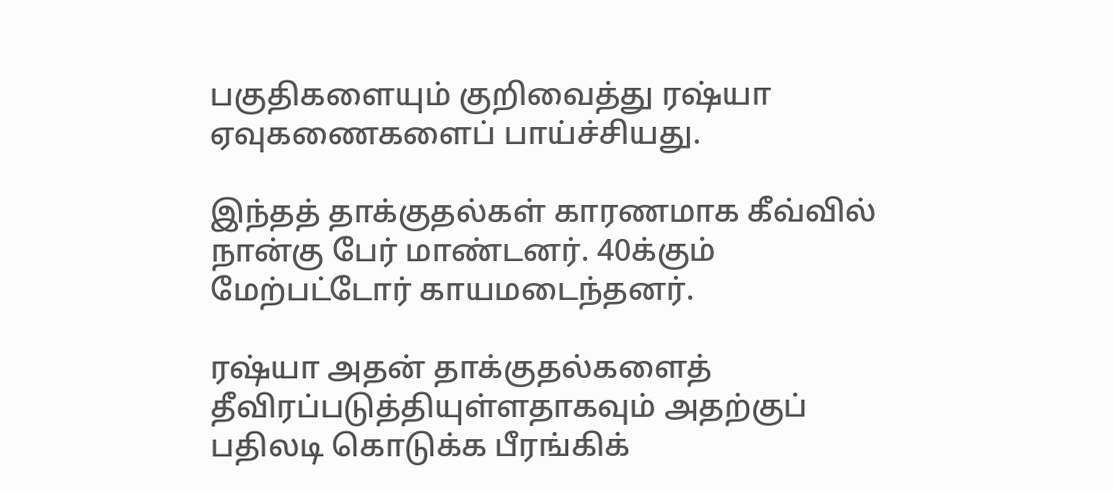பகுதிகளையும் குறிவைத்து ரஷ்யா ஏவுகணைகளைப் பாய்ச்சியது.

இந்தத் தாக்குதல்கள் காரணமாக கீவ்வில் நான்கு பேர் மாண்டனர். 40க்கும் மேற்பட்டோர் காயமடைந்தனர்.

ரஷ்யா அதன் தாக்குதல்களைத் தீவிரப்படுத்தியுள்ளதாகவும் அதற்குப் பதிலடி கொடுக்க பீரங்கிக்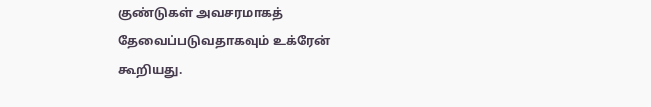குண்டுகள் அவசரமாகத் தேவைப்படுவதாகவும் உக்ரேன் கூறியது.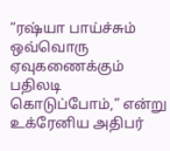“ரஷ்யா பாய்ச்சும் ஒவ்வொரு ஏவுகணைக்கும் பதிலடி கொடுப்போம்,” என்று உக்ரேனிய அதிபர்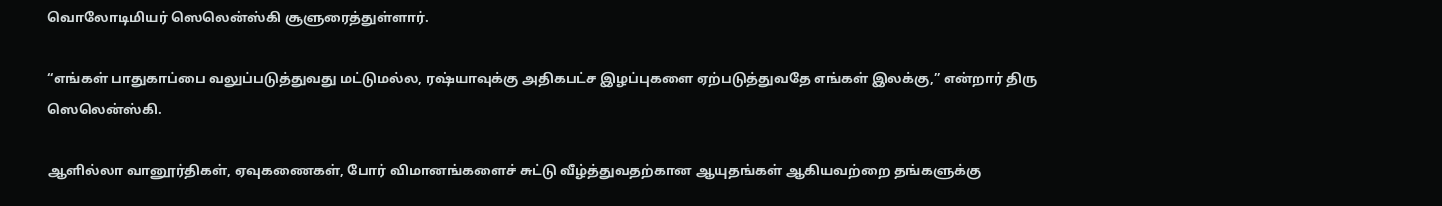வொலோடிமியர் ஸெலென்ஸ்கி சூளுரைத்துள்ளார்.

“எங்கள் பாதுகாப்பை வலுப்படுத்துவது மட்டுமல்ல, ரஷ்யாவுக்கு அதிகபட்ச இழப்புகளை ஏற்படுத்துவதே எங்கள் இலக்கு,” என்றார் திரு ஸெலென்ஸ்கி.

ஆளில்லா வானூர்திகள், ஏவுகணைகள், போர் விமானங்களைச் சுட்டு வீழ்த்துவதற்கான ஆயுதங்கள் ஆகியவற்றை தங்களுக்கு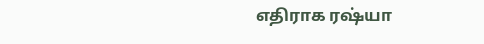எதிராக ரஷ்யா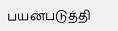பயன்படுத்தி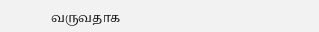வருவதாக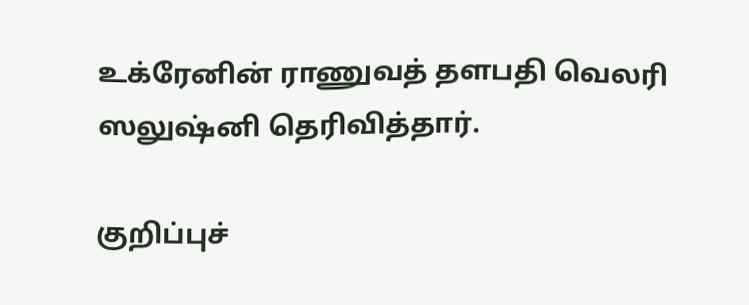உக்ரேனின் ராணுவத் தளபதி வெலரி ஸலுஷ்னி தெரிவித்தார்.

குறிப்புச்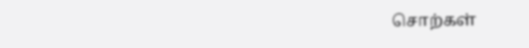சொற்கள்